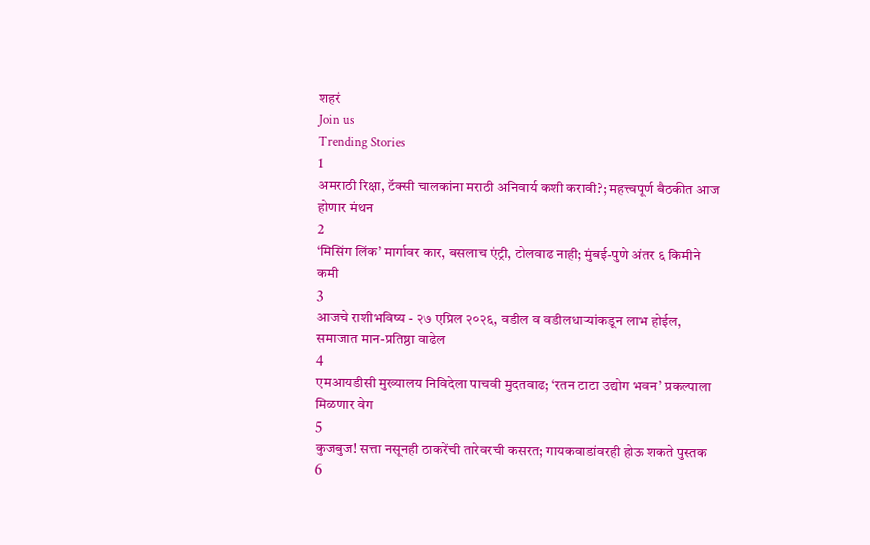शहरं
Join us
Trending Stories
1
अमराठी रिक्षा, टॅक्सी चालकांना मराठी अनिवार्य कशी करावी?; महत्त्वपूर्ण बैठकीत आज होणार मंथन
2
‘मिसिंग लिंक’ मार्गावर कार, बसलाच एंट्री, टोलवाढ नाही; मुंबई-पुणे अंतर ६ किमीने कमी
3
आजचे राशीभविष्य - २७ एप्रिल २०२६, वडील व वडीलधार्‍यांकडून लाभ होईल, समाजात मान-प्रतिष्ठा वाढेल
4
एमआयडीसी मुख्यालय निविदेला पाचवी मुदतवाढ; ‘रतन टाटा उद्योग भवन’ प्रकल्पाला मिळणार वेग
5
कुजबुज! सत्ता नसूनही ठाकरेंची तारेवरची कसरत; गायकवाडांवरही होऊ शकते पुस्तक
6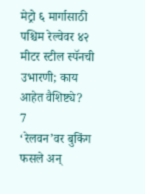मेट्रो ६ मार्गासाठी पश्चिम रेल्वेवर ४२ मीटर स्टील स्पॅनची उभारणी; काय आहेत वैशिष्ट्ये?
7
‘रेलवन’वर बुकिंग फसले अन्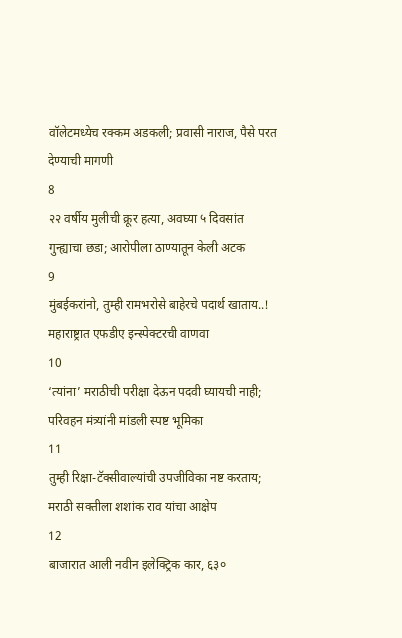वॉलेटमध्येच रक्कम अडकली; प्रवासी नाराज, पैसे परत देण्याची मागणी
8
२२ वर्षीय मुलीची क्रूर हत्या, अवघ्या ५ दिवसांत गुन्ह्याचा छडा; आरोपीला ठाण्यातून केली अटक
9
मुंबईकरांनो, तुम्ही रामभरोसे बाहेरचे पदार्थ खाताय..! महाराष्ट्रात एफडीए इन्स्पेक्टरची वाणवा
10
‘त्यांना’ मराठीची परीक्षा देऊन पदवी घ्यायची नाही; परिवहन मंत्र्यांनी मांडली स्पष्ट भूमिका
11
तुम्ही रिक्षा-टॅक्सीवाल्यांची उपजीविका नष्ट करताय; मराठी सक्तीला शशांक राव यांचा आक्षेप
12
बाजारात आली नवीन इलेक्ट्रिक कार, ६३०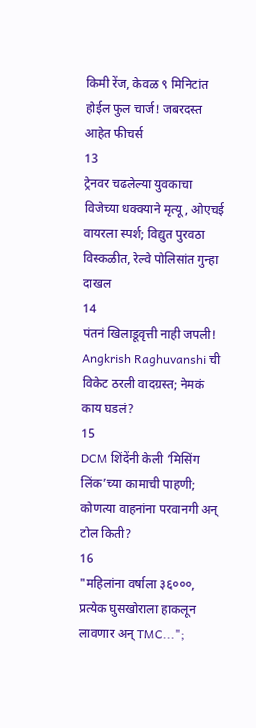किमी रेंज, केवळ ९ मिनिटांत होईल फुल चार्ज! जबरदस्त आहेत फीचर्स
13
ट्रेनवर चढलेल्या युवकाचा विजेच्या धक्क्याने मृत्यू, ओएचई वायरला स्पर्श; विद्युत पुरवठा विस्कळीत, रेल्वे पोलिसांत गुन्हा दाखल
14
पंतनं खिलाडूवृत्ती नाही जपली! Angkrish Raghuvanshi ची विकेट ठरली वादग्रस्त; नेमकं काय घडलं?
15
DCM शिंदेंनी केली ‘मिसिंग लिंक’च्या कामाची पाहणी; कोणत्या वाहनांना परवानगी अन् टोल किती?
16
"महिलांना वर्षाला ३६०००, प्रत्येक घुसखोराला हाकलून लावणार अन् TMC...";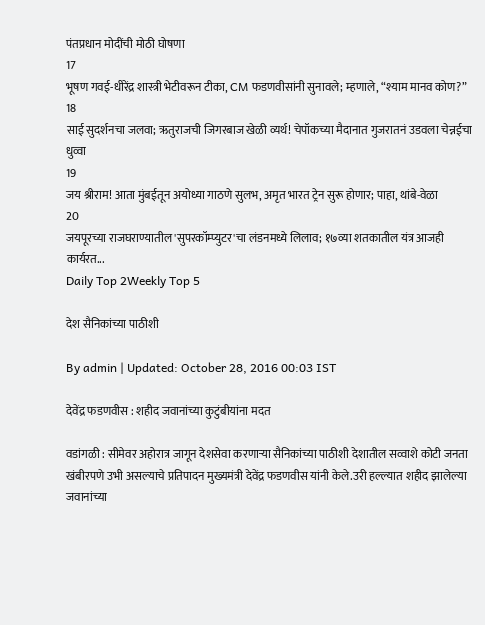पंतप्रधान मोदींची मोठी घोषणा
17
भूषण गवई-धीरेंद्र शास्त्री भेटीवरून टीका, CM फडणवीसांनी सुनावले; म्हणाले, “श्याम मानव कोण?”
18
साई सुदर्शनचा जलवा; ऋतुराजची जिगरबाज खेळी व्यर्थ! चेपॉकच्या मैदानात गुजरातनं उडवला चेन्नईचा धुव्वा
19
जय श्रीराम! आता मुंबईतून अयोध्या गाठणे सुलभ, अमृत भारत ट्रेन सुरू होणार; पाहा, थांबे-वेळा
20
जयपूरच्या राजघराण्यातील 'सुपरकॉम्प्युटर'चा लंडनमध्ये लिलाव; १७व्या शतकातील यंत्र आजही कार्यरत...
Daily Top 2Weekly Top 5

देश सैनिकांच्या पाठीशी

By admin | Updated: October 28, 2016 00:03 IST

देवेंद्र फडणवीस : शहीद जवानांच्या कुटुंबीयांना मदत

वडांगळी : सीमेवर अहोरात्र जागून देशसेवा करणाऱ्या सैनिकांच्या पाठीशी देशातील सव्वाशे कोटी जनता खंबीरपणे उभी असल्याचे प्रतिपादन मुख्यमंत्री देवेंद्र फडणवीस यांनी केले.उरी हल्ल्यात शहीद झालेल्या जवानांच्या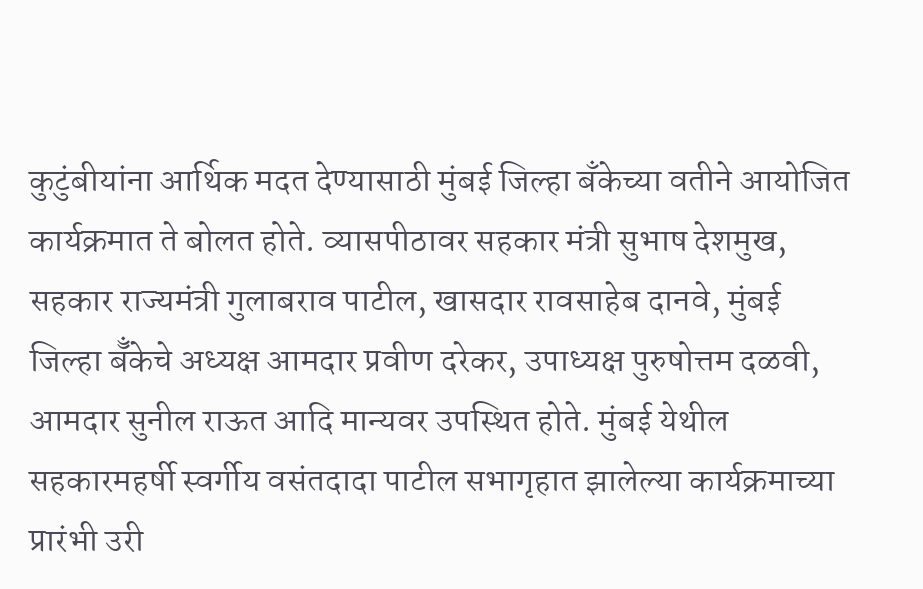कुटुंबीयांना आर्थिक मदत देण्यासाठी मुंबई जिल्हा बँकेच्या वतीने आयोजित कार्यक्रमात ते बोलत होते. व्यासपीठावर सहकार मंत्री सुभाष देशमुख, सहकार राज्यमंत्री गुलाबराव पाटील, खासदार रावसाहेब दानवे, मुंबई जिल्हा बॅँकेचे अध्यक्ष आमदार प्रवीण दरेकर, उपाध्यक्ष पुरुषोत्तम दळवी, आमदार सुनील राऊत आदि मान्यवर उपस्थित होते. मुंबई येथील सहकारमहर्षी स्वर्गीय वसंतदादा पाटील सभागृहात झालेल्या कार्यक्रमाच्या प्रारंभी उरी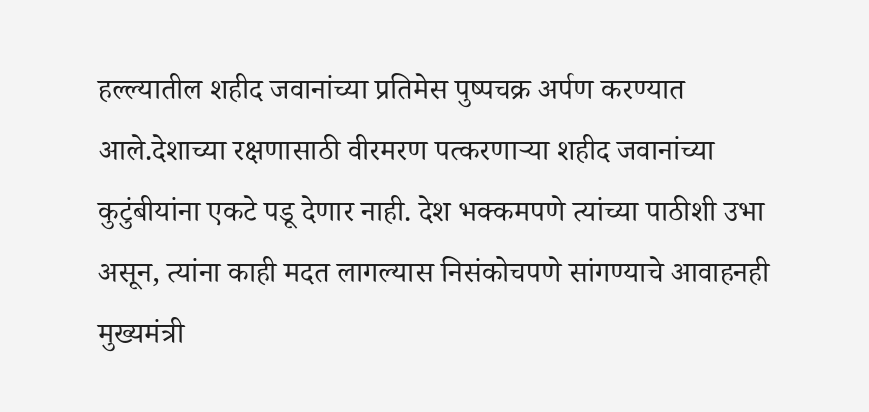हल्ल्यातील शहीद जवानांच्या प्रतिमेस पुष्पचक्र अर्पण करण्यात आले.देशाच्या रक्षणासाठी वीरमरण पत्करणाऱ्या शहीद जवानांच्या कुटुंबीयांना एकटे पडू देणार नाही. देश भक्कमपणे त्यांच्या पाठीशी उभा असून, त्यांना काही मदत लागल्यास निसंकोचपणे सांगण्याचे आवाहनही मुख्यमंत्री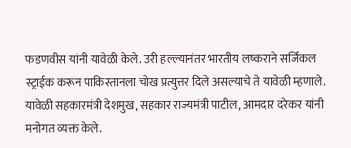फडणवीस यांनी यावेळी केले. उरी हल्ल्यानंतर भारतीय लष्कराने सर्जिकल स्ट्राईक करून पाकिस्तानला चोख प्रत्युत्तर दिले असल्याचे ते यावेळी म्हणाले. यावेळी सहकारमंत्री देशमुख, सहकार राज्यमंत्री पाटील, आमदार दरेकर यांनी मनोगत व्यक्त केले.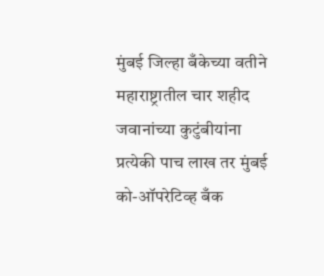मुंबई जिल्हा बँकेच्या वतीने महाराष्ट्रातील चार शहीद जवानांच्या कुटुंबीयांना प्रत्येकी पाच लाख तर मुंबई को-ऑपरेटिव्ह बँक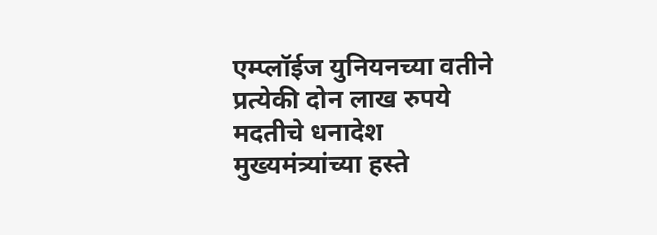एम्प्लॉईज युनियनच्या वतीने प्रत्येकी दोन लाख रुपये मदतीचे धनादेश मुख्यमंत्र्यांच्या हस्ते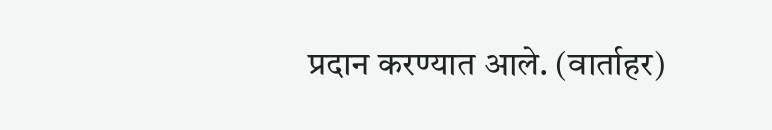प्रदान करण्यात आले. (वार्ताहर)